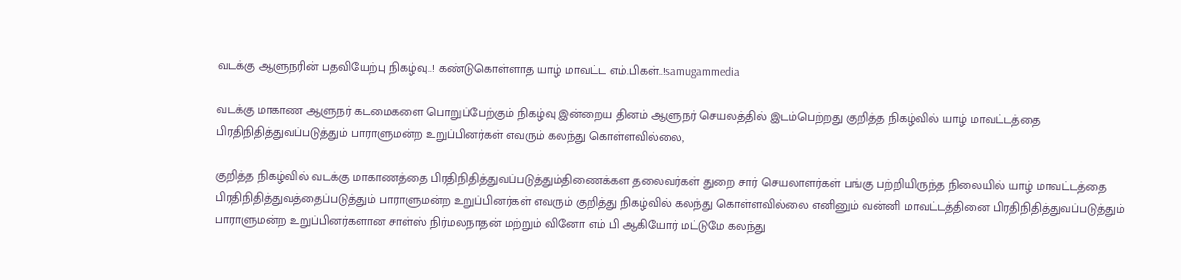வடக்கு ஆளுநரின் பதவியேற்பு நிகழ்வு..! கண்டுகொள்ளாத யாழ் மாவட்ட எம்.பிகள்..!samugammedia

வடக்கு மாகாண ஆளுநர் கடமைகளை பொறுப்பேற்கும் நிகழ்வு இன்றைய தினம் ஆளுநர் செயலத்தில் இடம்பெற்றது குறித்த நிகழ்வில் யாழ் மாவட்டத்தை பிரதிநிதித்துவப்படுத்தும் பாராளுமன்ற உறுப்பினர்கள் எவரும் கலந்து கொள்ளவில்லை,

குறித்த நிகழ்வில் வடக்கு மாகாணத்தை பிரதிநிதித்துவப்படுத்தும்திணைக்கள தலைவர்கள் துறை சார் செயலாளர்கள் பங்கு பற்றியிருந்த நிலையில் யாழ் மாவட்டத்தை பிரதிநிதித்துவத்தைப்படுத்தும் பாராளுமன்ற உறுப்பினர்கள் எவரும் குறித்து நிகழ்வில் கலந்து கொள்ளவில்லை எனினும் வன்னி மாவட்டத்தினை பிரதிநிதித்துவப்படுத்தும் பாராளுமன்ற உறுப்பினர்களான சாள்ஸ் நிர்மலநாதன் மற்றும் வினோ எம் பி ஆகியோர் மட்டுமே கலந்து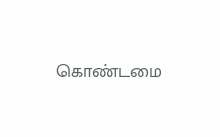கொண்டமை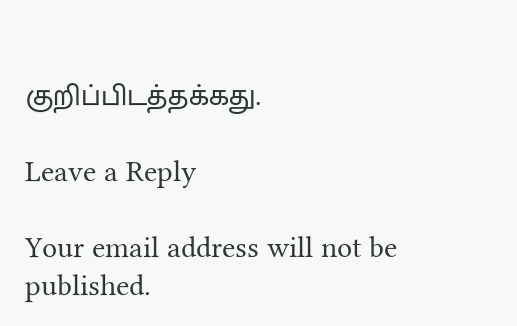குறிப்பிடத்தக்கது.

Leave a Reply

Your email address will not be published.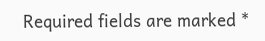Required fields are marked *